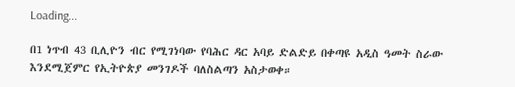Loading...

በ1 ነጥብ 43 ቢሊዮን ብር የሚገነባው የባሕር ዳር አባይ ድልድይ በቀጣዩ አዲስ ዓመት ስራው እንደሚጀምር የኢትዮጵያ መንገዶች ባለስልጣን አስታወቀ።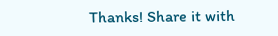Thanks! Share it with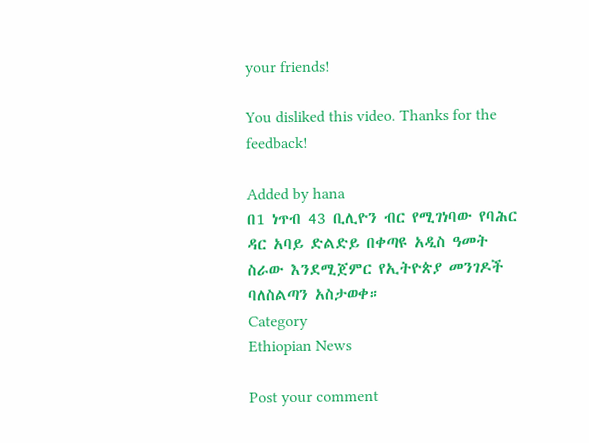your friends!

You disliked this video. Thanks for the feedback!

Added by hana
በ1 ነጥብ 43 ቢሊዮን ብር የሚገነባው የባሕር ዳር አባይ ድልድይ በቀጣዩ አዲስ ዓመት ስራው እንደሚጀምር የኢትዮጵያ መንገዶች ባለስልጣን አስታወቀ።
Category
Ethiopian News

Post your comment